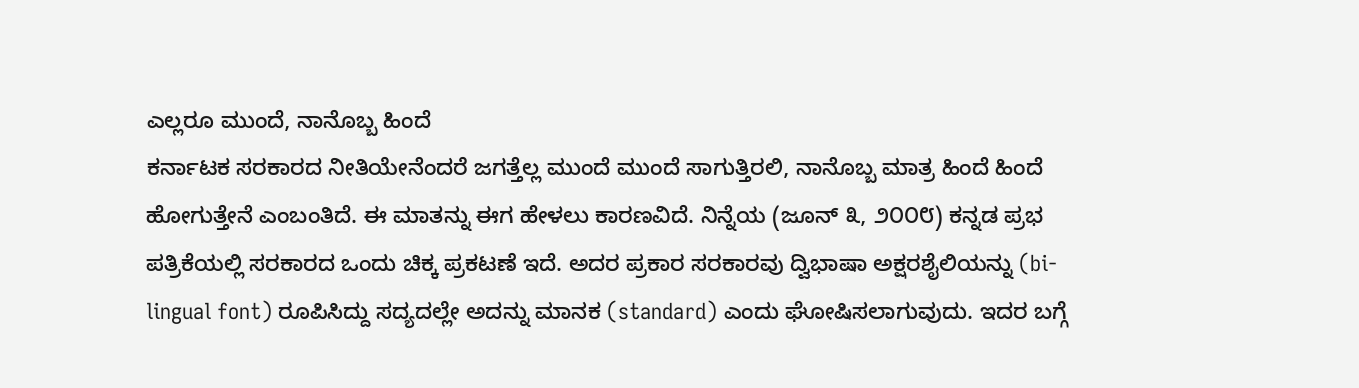ಎಲ್ಲರೂ ಮುಂದೆ, ನಾನೊಬ್ಬ ಹಿಂದೆ
ಕರ್ನಾಟಕ ಸರಕಾರದ ನೀತಿಯೇನೆಂದರೆ ಜಗತ್ತೆಲ್ಲ ಮುಂದೆ ಮುಂದೆ ಸಾಗುತ್ತಿರಲಿ, ನಾನೊಬ್ಬ ಮಾತ್ರ ಹಿಂದೆ ಹಿಂದೆ
ಹೋಗುತ್ತೇನೆ ಎಂಬಂತಿದೆ. ಈ ಮಾತನ್ನು ಈಗ ಹೇಳಲು ಕಾರಣವಿದೆ. ನಿನ್ನೆಯ (ಜೂನ್ ೩, ೨೦೦೮) ಕನ್ನಡ ಪ್ರಭ
ಪತ್ರಿಕೆಯಲ್ಲಿ ಸರಕಾರದ ಒಂದು ಚಿಕ್ಕ ಪ್ರಕಟಣೆ ಇದೆ. ಅದರ ಪ್ರಕಾರ ಸರಕಾರವು ದ್ವಿಭಾಷಾ ಅಕ್ಷರಶೈಲಿಯನ್ನು (bi-
lingual font) ರೂಪಿಸಿದ್ದು ಸದ್ಯದಲ್ಲೇ ಅದನ್ನು ಮಾನಕ (standard) ಎಂದು ಘೋಷಿಸಲಾಗುವುದು. ಇದರ ಬಗ್ಗೆ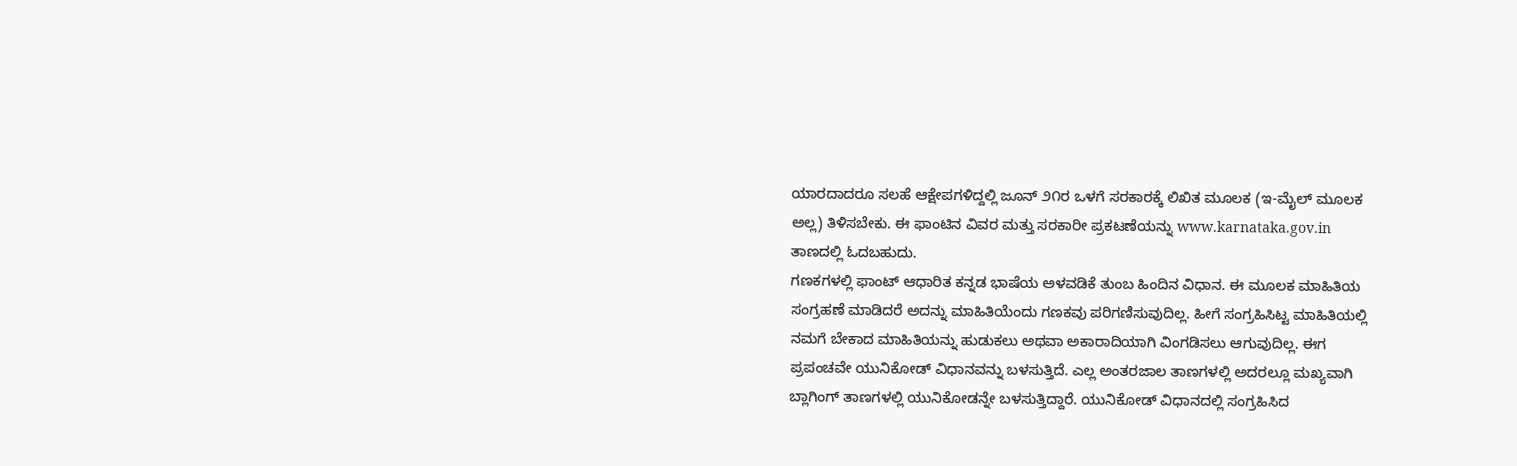ಯಾರದಾದರೂ ಸಲಹೆ ಆಕ್ಷೇಪಗಳಿದ್ದಲ್ಲಿ ಜೂನ್ ೨೧ರ ಒಳಗೆ ಸರಕಾರಕ್ಕೆ ಲಿಖಿತ ಮೂಲಕ (ಇ-ಮೈಲ್ ಮೂಲಕ
ಅಲ್ಲ) ತಿಳಿಸಬೇಕು. ಈ ಫಾಂಟಿನ ವಿವರ ಮತ್ತು ಸರಕಾರೀ ಪ್ರಕಟಣೆಯನ್ನು www.karnataka.gov.in
ತಾಣದಲ್ಲಿ ಓದಬಹುದು.
ಗಣಕಗಳಲ್ಲಿ ಫಾಂಟ್ ಆಧಾರಿತ ಕನ್ನಡ ಭಾಷೆಯ ಅಳವಡಿಕೆ ತುಂಬ ಹಿಂದಿನ ವಿಧಾನ. ಈ ಮೂಲಕ ಮಾಹಿತಿಯ
ಸಂಗ್ರಹಣೆ ಮಾಡಿದರೆ ಅದನ್ನು ಮಾಹಿತಿಯೆಂದು ಗಣಕವು ಪರಿಗಣಿಸುವುದಿಲ್ಲ. ಹೀಗೆ ಸಂಗ್ರಹಿಸಿಟ್ಟ ಮಾಹಿತಿಯಲ್ಲಿ
ನಮಗೆ ಬೇಕಾದ ಮಾಹಿತಿಯನ್ನು ಹುಡುಕಲು ಅಥವಾ ಅಕಾರಾದಿಯಾಗಿ ವಿಂಗಡಿಸಲು ಆಗುವುದಿಲ್ಲ. ಈಗ
ಪ್ರಪಂಚವೇ ಯುನಿಕೋಡ್ ವಿಧಾನವನ್ನು ಬಳಸುತ್ತಿದೆ. ಎಲ್ಲ ಅಂತರಜಾಲ ತಾಣಗಳಲ್ಲಿ ಅದರಲ್ಲೂ ಮಖ್ಯವಾಗಿ
ಬ್ಲಾಗಿಂಗ್ ತಾಣಗಳಲ್ಲಿ ಯುನಿಕೋಡನ್ನೇ ಬಳಸುತ್ತಿದ್ದಾರೆ. ಯುನಿಕೋಡ್ ವಿಧಾನದಲ್ಲಿ ಸಂಗ್ರಹಿಸಿದ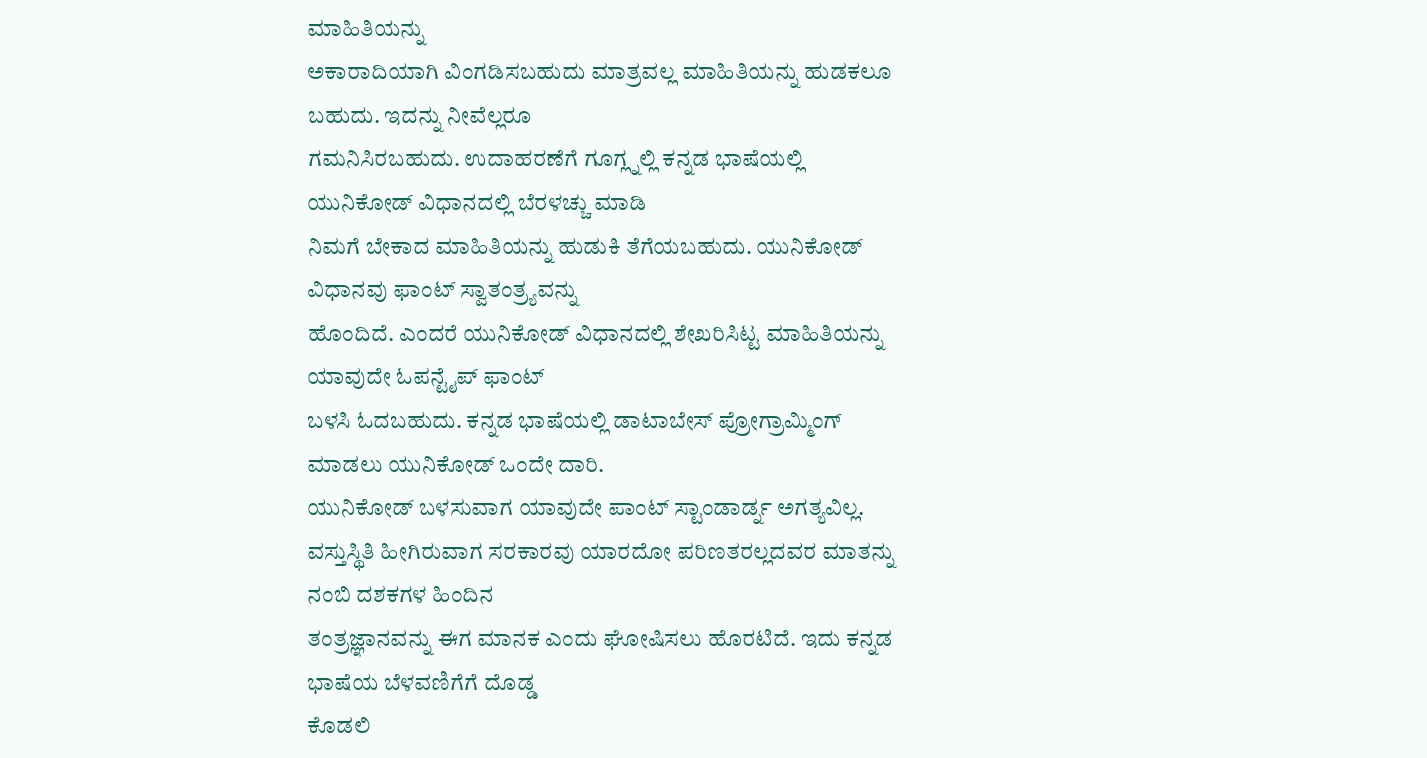ಮಾಹಿತಿಯನ್ನು
ಅಕಾರಾದಿಯಾಗಿ ವಿಂಗಡಿಸಬಹುದು ಮಾತ್ರವಲ್ಲ ಮಾಹಿತಿಯನ್ನು ಹುಡಕಲೂ ಬಹುದು. ಇದನ್ನು ನೀವೆಲ್ಲರೂ
ಗಮನಿಸಿರಬಹುದು. ಉದಾಹರಣೆಗೆ ಗೂಗ್ಲ್ನಲ್ಲಿ ಕನ್ನಡ ಭಾಷೆಯಲ್ಲಿ ಯುನಿಕೋಡ್ ವಿಧಾನದಲ್ಲಿ ಬೆರಳಚ್ಚು ಮಾಡಿ
ನಿಮಗೆ ಬೇಕಾದ ಮಾಹಿತಿಯನ್ನು ಹುಡುಕಿ ತೆಗೆಯಬಹುದು. ಯುನಿಕೋಡ್ ವಿಧಾನವು ಫಾಂಟ್ ಸ್ವಾತಂತ್ರ್ಯವನ್ನು
ಹೊಂದಿದೆ. ಎಂದರೆ ಯುನಿಕೋಡ್ ವಿಧಾನದಲ್ಲಿ ಶೇಖರಿಸಿಟ್ಟ ಮಾಹಿತಿಯನ್ನು ಯಾವುದೇ ಓಪನ್ಟೈಪ್ ಫಾಂಟ್
ಬಳಸಿ ಓದಬಹುದು. ಕನ್ನಡ ಭಾಷೆಯಲ್ಲಿ ಡಾಟಾಬೇಸ್ ಪ್ರೋಗ್ರಾಮ್ಮಿಂಗ್ ಮಾಡಲು ಯುನಿಕೋಡ್ ಒಂದೇ ದಾರಿ.
ಯುನಿಕೋಡ್ ಬಳಸುವಾಗ ಯಾವುದೇ ಪಾಂಟ್ ಸ್ಟಾಂಡಾರ್ಡ್ನ ಅಗತ್ಯವಿಲ್ಲ.
ವಸ್ತುಸ್ಥಿತಿ ಹೀಗಿರುವಾಗ ಸರಕಾರವು ಯಾರದೋ ಪರಿಣತರಲ್ಲದವರ ಮಾತನ್ನು ನಂಬಿ ದಶಕಗಳ ಹಿಂದಿನ
ತಂತ್ರಜ್ಞಾನವನ್ನು ಈಗ ಮಾನಕ ಎಂದು ಘೋಷಿಸಲು ಹೊರಟಿದೆ. ಇದು ಕನ್ನಡ ಭಾಷೆಯ ಬೆಳವಣಿಗೆಗೆ ದೊಡ್ಡ
ಕೊಡಲಿ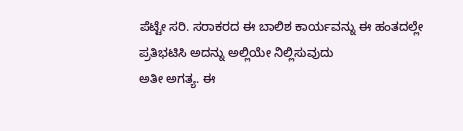ಪೆಟ್ಟೇ ಸರಿ. ಸರಾಕರದ ಈ ಬಾಲಿಶ ಕಾರ್ಯವನ್ನು ಈ ಹಂತದಲ್ಲೇ ಪ್ರತಿಭಟಿಸಿ ಅದನ್ನು ಅಲ್ಲಿಯೇ ನಿಲ್ಲಿಸುವುದು
ಅತೀ ಅಗತ್ಯ. ಈ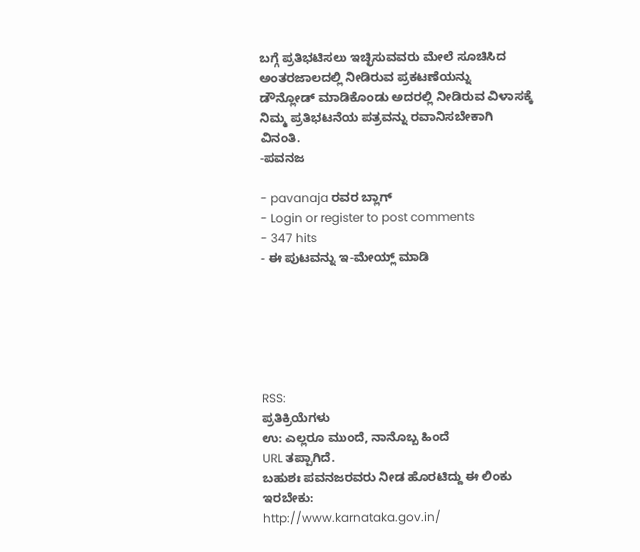ಬಗ್ಗೆ ಪ್ರತಿಭಟಿಸಲು ಇಚ್ಛಿಸುವವರು ಮೇಲೆ ಸೂಚಿಸಿದ ಅಂತರಜಾಲದಲ್ಲಿ ನೀಡಿರುವ ಪ್ರಕಟಣೆಯನ್ನು
ಡೌನ್ಲೋಡ್ ಮಾಡಿಕೊಂಡು ಅದರಲ್ಲಿ ನೀಡಿರುವ ವಿಳಾಸಕ್ಕೆ ನಿಮ್ಮ ಪ್ರತಿಭಟನೆಯ ಪತ್ರವನ್ನು ರವಾನಿಸಬೇಕಾಗಿ
ವಿನಂತಿ.
-ಪವನಜ

- pavanaja ರವರ ಬ್ಲಾಗ್
- Login or register to post comments
- 347 hits
- ಈ ಪುಟವನ್ನು ಇ-ಮೇಯ್ಲ್ ಮಾಡಿ






RSS:
ಪ್ರತಿಕ್ರಿಯೆಗಳು
ಉ: ಎಲ್ಲರೂ ಮುಂದೆ, ನಾನೊಬ್ಬ ಹಿಂದೆ
URL ತಪ್ಪಾಗಿದೆ.
ಬಹುಶಃ ಪವನಜರವರು ನೀಡ ಹೊರಟಿದ್ದು ಈ ಲಿಂಕು ಇರಬೇಕು:
http://www.karnataka.gov.in/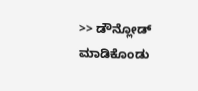>> ಡೌನ್ಲೋಡ್ ಮಾಡಿಕೊಂಡು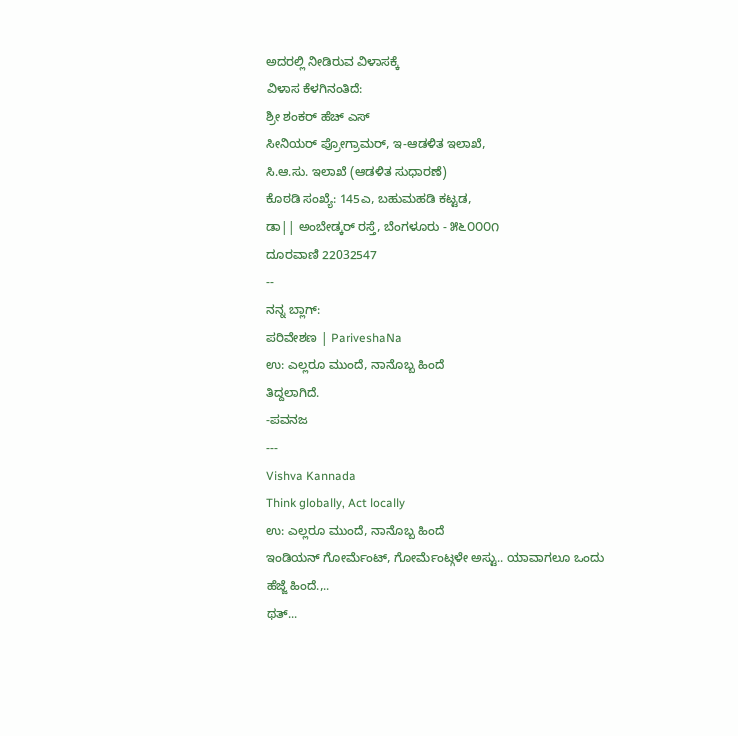ಅದರಲ್ಲಿ ನೀಡಿರುವ ವಿಳಾಸಕ್ಕೆ
ವಿಳಾಸ ಕೆಳಗಿನಂತಿದೆ:
ಶ್ರೀ ಶಂಕರ್ ಹೆಚ್ ಎಸ್
ಸೀನಿಯರ್ ಪ್ರೋಗ್ರಾಮರ್, ಇ-ಆಡಳಿತ ಇಲಾಖೆ,
ಸಿ.ಆ.ಸು. ಇಲಾಖೆ (ಆಡಳಿತ ಸುಧಾರಣೆ)
ಕೊಠಡಿ ಸಂಖ್ಯೆ: 145ಎ, ಬಹುಮಹಡಿ ಕಟ್ಟಡ,
ಡಾ|| ಅಂಬೇಡ್ಕರ್ ರಸ್ತೆ, ಬೆಂಗಳೂರು - ೫೬೦೦೦೧
ದೂರವಾಣಿ 22032547
--
ನನ್ನ ಬ್ಲಾಗ್:
ಪರಿವೇಶಣ | PariveshaNa
ಉ: ಎಲ್ಲರೂ ಮುಂದೆ, ನಾನೊಬ್ಬ ಹಿಂದೆ
ತಿದ್ದಲಾಗಿದೆ.
-ಪವನಜ
---
Vishva Kannada
Think globally, Act locally
ಉ: ಎಲ್ಲರೂ ಮುಂದೆ, ನಾನೊಬ್ಬ ಹಿಂದೆ
ಇಂಡಿಯನ್ ಗೋರ್ಮೆಂಟ್, ಗೋರ್ಮೆಂಟ್ಗಳೇ ಅಸ್ಟು.. ಯಾವಾಗಲೂ ಒಂದು ಹೆಜ್ಜೆ ಹಿಂದೆ.,..
ಥತ್...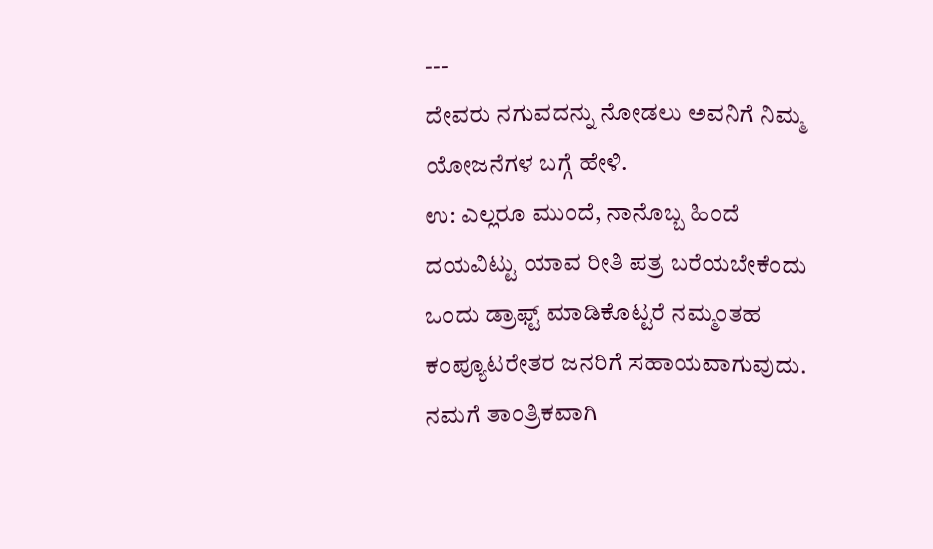---
ದೇವರು ನಗುವದನ್ನು ನೋಡಲು ಅವನಿಗೆ ನಿಮ್ಮ ಯೋಜನೆಗಳ ಬಗ್ಗೆ ಹೇಳಿ.
ಉ: ಎಲ್ಲರೂ ಮುಂದೆ, ನಾನೊಬ್ಬ ಹಿಂದೆ
ದಯವಿಟ್ಟು ಯಾವ ರೀತಿ ಪತ್ರ ಬರೆಯಬೇಕೆಂದು ಒಂದು ಡ್ರಾಫ್ಟ್ ಮಾಡಿಕೊಟ್ಟರೆ ನಮ್ಮಂತಹ ಕಂಪ್ಯೂಟರೇತರ ಜನರಿಗೆ ಸಹಾಯವಾಗುವುದು. ನಮಗೆ ತಾಂತ್ರಿಕವಾಗಿ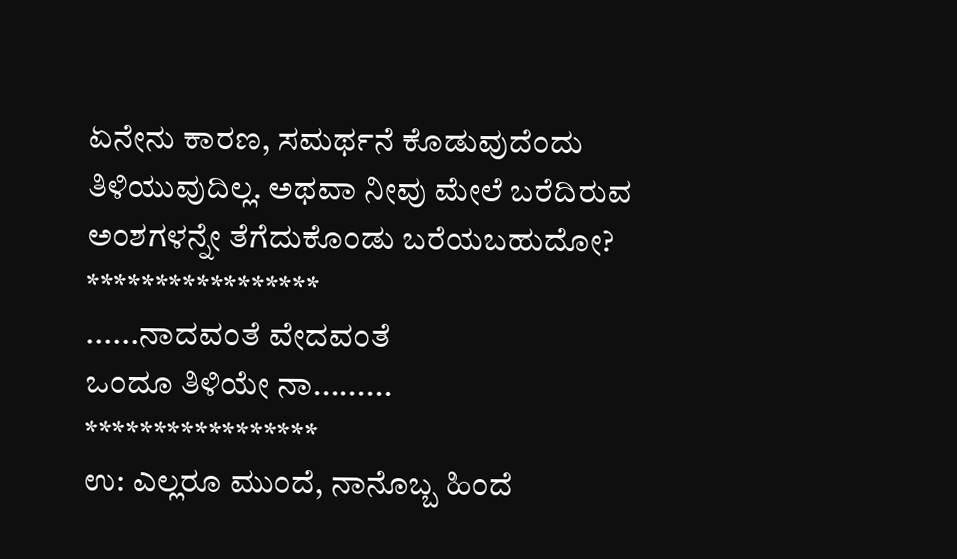ಏನೇನು ಕಾರಣ, ಸಮರ್ಥನೆ ಕೊಡುವುದೆಂದು ತಿಳಿಯುವುದಿಲ್ಲ. ಅಥವಾ ನೀವು ಮೇಲೆ ಬರೆದಿರುವ ಅಂಶಗಳನ್ನೇ ತೆಗೆದುಕೊಂಡು ಬರೆಯಬಹುದೋ?
*****************
......ನಾದವಂತೆ ವೇದವಂತೆ
ಒಂದೂ ತಿಳಿಯೇ ನಾ.........
*****************
ಉ: ಎಲ್ಲರೂ ಮುಂದೆ, ನಾನೊಬ್ಬ ಹಿಂದೆ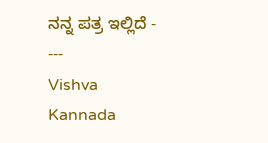ನನ್ನ ಪತ್ರ ಇಲ್ಲಿದೆ -
---
Vishva Kannada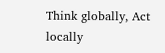Think globally, Act locally